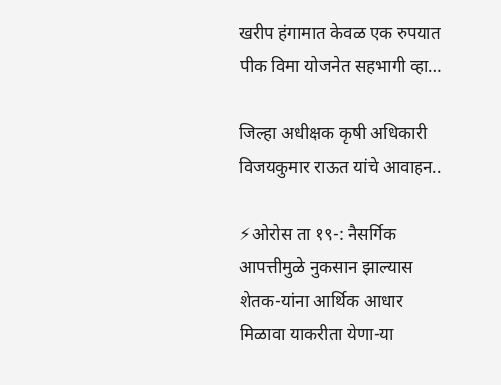खरीप हंगामात केवळ एक रुपयात पीक विमा योजनेत सहभागी व्हा…

जिल्हा अधीक्षक कृषी अधिकारी विजयकुमार राऊत यांचे आवाहन..

⚡ओरोस ता १९-: नैसर्गिक आपत्तीमुळे नुकसान झाल्यास शेतक-यांना आर्थिक आधार मिळावा याकरीता येणा-या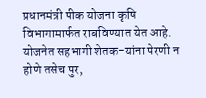प्रधानमंत्री पीक योजना कृषि विभागामार्फत राबविण्यात येत आहे. योजनेत सहभागी शेतक-यांना पेरणी न होणे तसेच पुर,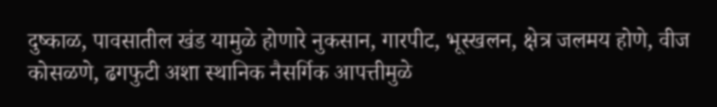दुष्काळ, पावसातील खंड यामुळे होणारे नुकसान, गारपीट, भूस्खलन, क्षेत्र जलमय होणे, वीज कोसळणे, ढगफुटी अशा स्थानिक नैसर्गिक आपत्तीमुळे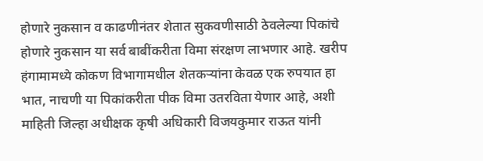होणारे नुकसान व काढणीनंतर शेतात सुकवणीसाठी ठेवलेल्या पिकांचे होणारे नुकसान या सर्व बाबींकरीता विमा संरक्षण लाभणार आहे. खरीप हंगामामध्ये कोकण विभागामधील शेतकऱ्यांना केवळ एक रुपयात हा भात, नाचणी या पिकांकरीता पीक विमा उतरविता येणार आहे, अशी माहिती जिल्हा अधीक्षक कृषी अधिकारी विजयकुमार राऊत यांनी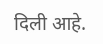दिली आहे.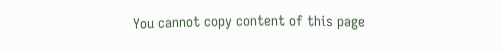You cannot copy content of this page